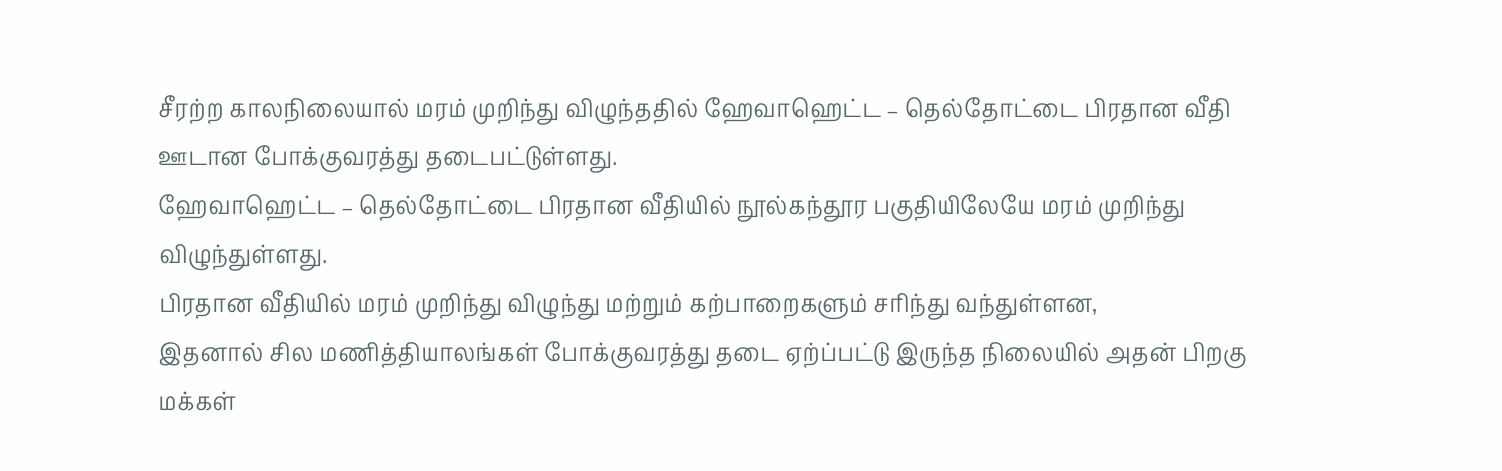சீரற்ற காலநிலையால் மரம் முறிந்து விழுந்ததில் ஹேவாஹெட்ட – தெல்தோட்டை பிரதான வீதி ஊடான போக்குவரத்து தடைபட்டுள்ளது.
ஹேவாஹெட்ட – தெல்தோட்டை பிரதான வீதியில் நூல்கந்தூர பகுதியிலேயே மரம் முறிந்து விழுந்துள்ளது.
பிரதான வீதியில் மரம் முறிந்து விழுந்து மற்றும் கற்பாறைகளும் சரிந்து வந்துள்ளன,
இதனால் சில மணித்தியாலங்கள் போக்குவரத்து தடை ஏற்ப்பட்டு இருந்த நிலையில் அதன் பிறகு மக்கள்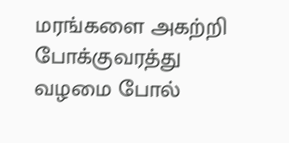மரங்களை அகற்றி போக்குவரத்து வழமை போல்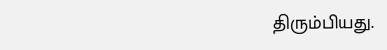திரும்பியது.